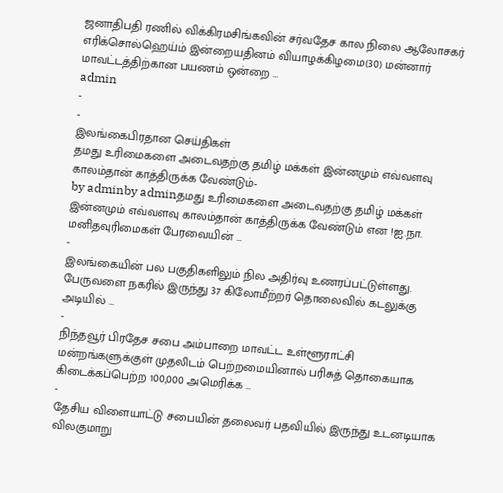ஜனாதிபதி ரணில் விக்கிரமசிங்கவின் சர்வதேச கால நிலை ஆலோசகர் எரிக்சொல்ஹெய்ம் இன்றையதினம் வியாழக்கிழமை(30) மன்னார் மாவட்டத்திற்கான பயணம் ஒன்றை …
admin
-
-
இலங்கைபிரதான செய்திகள்
தமது உரிமைகளை அடைவதற்கு தமிழ் மக்கள் இன்னமும் எவ்வளவு காலம்தான் காத்திருக்க வேண்டும்-
by adminby adminதமது உரிமைகளை அடைவதற்கு தமிழ் மக்கள் இன்னமும் எவ்வளவு காலம்தான் காத்திருக்க வேண்டும் என !ஐ.நா. மனிதவுரிமைகள் பேரவையின் …
-
இலங்கையின் பல பகுதிகளிலும் நில அதிர்வு உணரப்பட்டுள்ளது. பேருவளை நகரில் இருந்து 37 கிலோமீற்றர் தொலைவில் கடலுக்கு அடியில் …
-
நிந்தவூர் பிரதேச சபை அம்பாறை மாவட்ட உள்ளூராட்சி மன்றங்களுக்குள் முதலிடம் பெற்றமையினால் பரிசுத் தொகையாக கிடைக்கப்பெற்ற 100,000 அமெரிக்க …
-
தேசிய விளையாட்டு சபையின் தலைவர் பதவியில் இருந்து உடனடியாக விலகுமாறு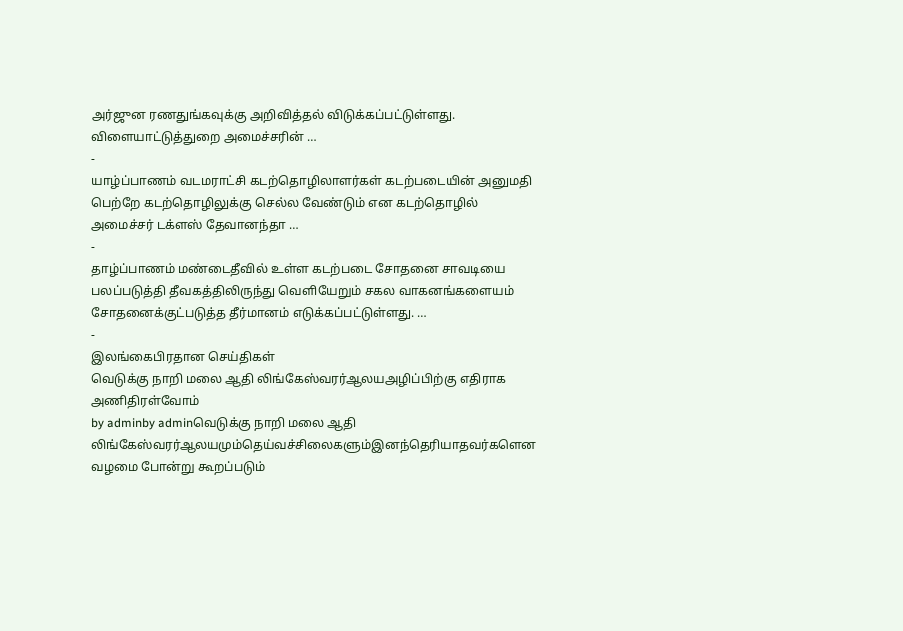அர்ஜுன ரணதுங்கவுக்கு அறிவித்தல் விடுக்கப்பட்டுள்ளது. விளையாட்டுத்துறை அமைச்சரின் …
-
யாழ்ப்பாணம் வடமராட்சி கடற்தொழிலாளர்கள் கடற்படையின் அனுமதி பெற்றே கடற்தொழிலுக்கு செல்ல வேண்டும் என கடற்தொழில் அமைச்சர் டக்ளஸ் தேவானந்தா …
-
தாழ்ப்பாணம் மண்டைதீவில் உள்ள கடற்படை சோதனை சாவடியை பலப்படுத்தி தீவகத்திலிருந்து வெளியேறும் சகல வாகனங்களையம் சோதனைக்குட்படுத்த தீர்மானம் எடுக்கப்பட்டுள்ளது. …
-
இலங்கைபிரதான செய்திகள்
வெடுக்கு நாறி மலை ஆதி லிங்கேஸ்வரர்ஆலயஅழிப்பிற்கு எதிராக அணிதிரள்வோம்
by adminby adminவெடுக்கு நாறி மலை ஆதி லிங்கேஸ்வரர்ஆலயமும்தெய்வச்சிலைகளும்இனந்தெரியாதவர்களென வழமை போன்று கூறப்படும்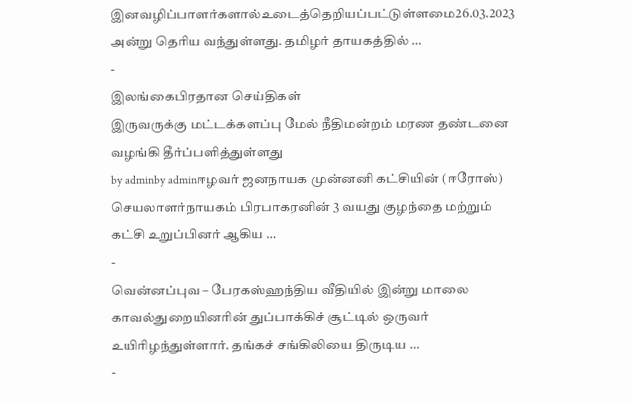இனவழிப்பாளர்களால்உடைத்தெறியப்பட்டுள்ளமை26.03.2023 அன்று தெரிய வந்துள்ளது. தமிழர் தாயகத்தில் …
-
இலங்கைபிரதான செய்திகள்
இருவருக்கு மட்டக்களப்பு மேல் நீதிமன்றம் மரண தண்டனை வழங்கி தீர்ப்பளித்துள்ளது
by adminby adminஈழவர் ஜனநாயக முன்னனி கட்சியின் (ஈரோஸ்) செயலாளர்நாயகம் பிரபாகரனின் 3 வயது குழந்தை மற்றும் கட்சி உறுப்பினர் ஆகிய …
-
வென்னப்புவ – பேரகஸ்ஹந்திய வீதியில் இன்று மாலை காவல்துறையினாின் துப்பாக்கிச் சூட்டில் ஒருவர் உயிாிழந்துள்ளார். தங்கச் சங்கிலியை திருடிய …
-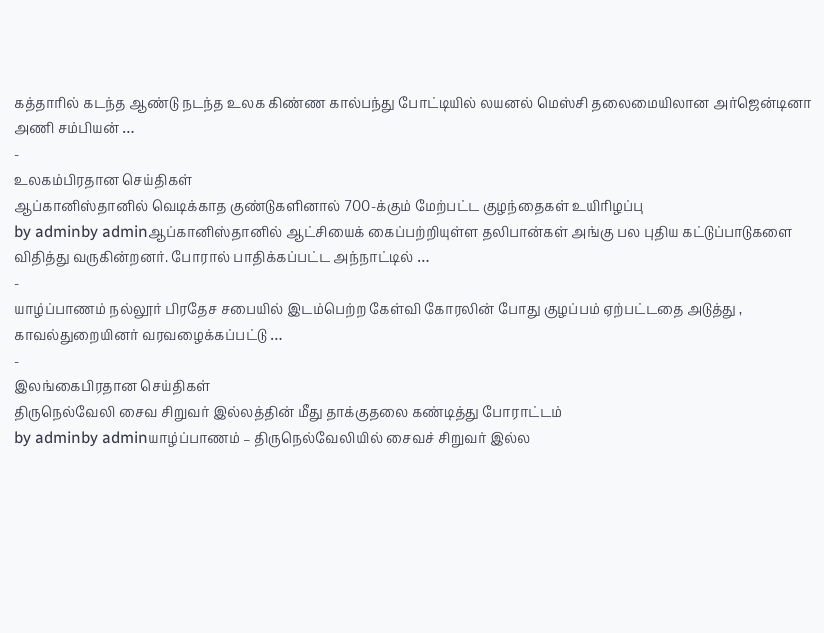கத்தாரில் கடந்த ஆண்டு நடந்த உலக கிண்ண கால்பந்து போட்டியில் லயனல் மெஸ்சி தலைமையிலான அர்ஜென்டினா அணி சம்பியன் …
-
உலகம்பிரதான செய்திகள்
ஆப்கானிஸ்தானில் வெடிக்காத குண்டுகளினால் 700-க்கும் மேற்பட்ட குழந்தைகள் உயிரிழப்பு
by adminby adminஆப்கானிஸ்தானில் ஆட்சியைக் கைப்பற்றியுள்ள தலிபான்கள் அங்கு பல புதிய கட்டுப்பாடுகளை விதித்து வருகின்றனர். போரால் பாதிக்கப்பட்ட அந்நாட்டில் …
-
யாழ்ப்பாணம் நல்லூர் பிரதேச சபையில் இடம்பெற்ற கேள்வி கோரலின் போது குழப்பம் ஏற்பட்டதை அடுத்து , காவல்துறையினர் வரவழைக்கப்பட்டு …
-
இலங்கைபிரதான செய்திகள்
திருநெல்வேலி சைவ சிறுவர் இல்லத்தின் மீது தாக்குதலை கண்டித்து போராட்டம்
by adminby adminயாழ்ப்பாணம் – திருநெல்வேலியில் சைவச் சிறுவர் இல்ல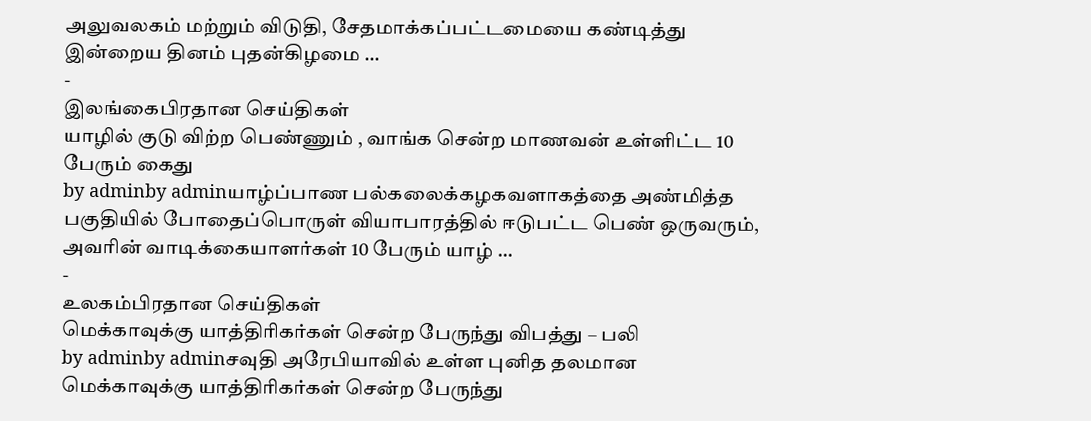அலுவலகம் மற்றும் விடுதி, சேதமாக்கப்பட்டமையை கண்டித்து இன்றைய தினம் புதன்கிழமை …
-
இலங்கைபிரதான செய்திகள்
யாழில் குடு விற்ற பெண்ணும் , வாங்க சென்ற மாணவன் உள்ளிட்ட 10 பேரும் கைது
by adminby adminயாழ்ப்பாண பல்கலைக்கழகவளாகத்தை அண்மித்த பகுதியில் போதைப்பொருள் வியாபாரத்தில் ஈடுபட்ட பெண் ஒருவரும், அவரின் வாடிக்கையாளர்கள் 10 பேரும் யாழ் …
-
உலகம்பிரதான செய்திகள்
மெக்காவுக்கு யாத்திாிகர்கள் சென்ற பேருந்து விபத்து – பலி
by adminby adminசவுதி அரேபியாவில் உள்ள புனித தலமான மெக்காவுக்கு யாத்திாிகர்கள் சென்ற பேருந்து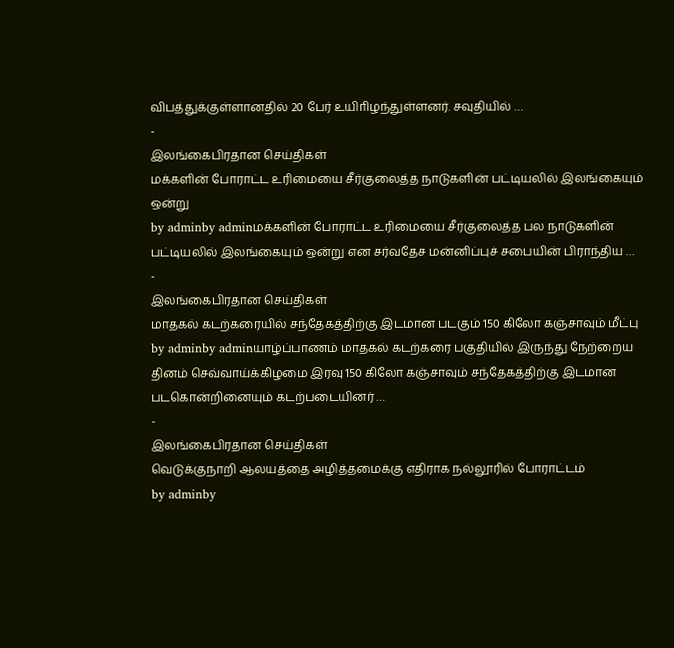விபத்துக்குள்ளானதில் 20 பேர் உயிாிழந்துள்ளனர். சவுதியில் …
-
இலங்கைபிரதான செய்திகள்
மக்களின் போராட்ட உரிமையை சீர்குலைத்த நாடுகளின் பட்டியலில் இலங்கையும் ஒன்று
by adminby adminமக்களின் போராட்ட உரிமையை சீர்குலைத்த பல நாடுகளின் பட்டியலில் இலங்கையும் ஒன்று என சர்வதேச மன்னிப்புச் சபையின் பிராந்திய …
-
இலங்கைபிரதான செய்திகள்
மாதகல் கடற்கரையில் சந்தேகத்திற்கு இடமான படகும் 150 கிலோ கஞ்சாவும் மீட்பு
by adminby adminயாழ்ப்பாணம் மாதகல் கடற்கரை பகுதியில் இருந்து நேற்றைய தினம் செவ்வாய்க்கிழமை இரவு 150 கிலோ கஞ்சாவும் சந்தேகத்திற்கு இடமான படகொன்றினையும் கடற்படையினர் …
-
இலங்கைபிரதான செய்திகள்
வெடுக்குநாறி ஆலயத்தை அழித்தமைக்கு எதிராக நல்லூரில் போராட்டம்
by adminby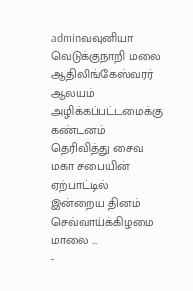adminவவுனியா வெடுக்குநாறி மலை ஆதிலிங்கேஸ்வரர் ஆலயம் அழிக்கப்பட்டமைக்கு கண்டனம் தெரிவித்து சைவ மகா சபையின் ஏற்பாட்டில் இன்றைய தினம் செவ்வாய்க்கிழமை மாலை …
-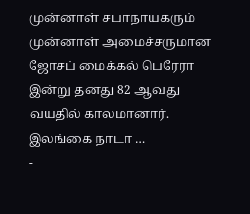முன்னாள் சபாநாயகரும் முன்னாள் அமைச்சருமான ஜோசப் மைக்கல் பெரேரா இன்று தனது 82 ஆவது வயதில் காலமானார். இலங்கை நாடா …
-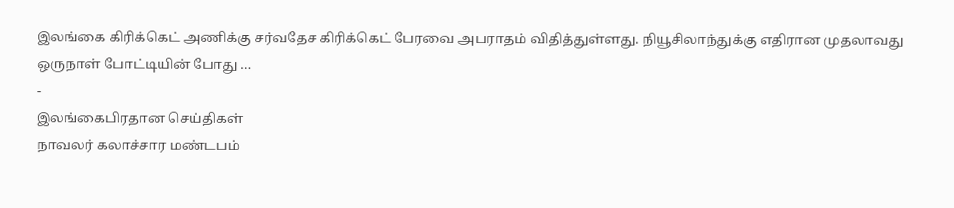இலங்கை கிரிக்கெட் அணிக்கு சர்வதேச கிரிக்கெட் பேரவை அபராதம் விதித்துள்ளது. நியூசிலாந்துக்கு எதிரான முதலாவது ஒருநாள் போட்டியின் போது …
-
இலங்கைபிரதான செய்திகள்
நாவலர் கலாச்சார மண்டபம்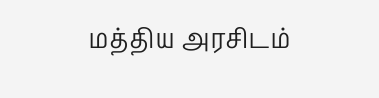மத்திய அரசிடம்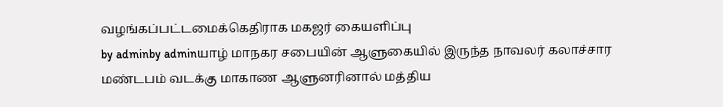வழங்கப்பட்டமைக்கெதிராக மகஜர் கையளிப்பு
by adminby adminயாழ் மாநகர சபையின் ஆளுகையில் இருந்த நாவலர் கலாச்சார மண்டபம் வடக்கு மாகாண ஆளுனரினால் மத்திய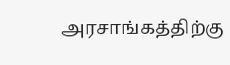அரசாங்கத்திற்கு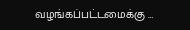வழங்கப்பட்டமைக்கு …